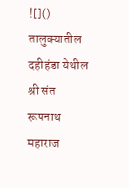![]()
तालुक्यातील दहीहंडा येथील श्री संत रूपनाथ महाराज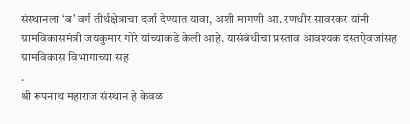संस्थानला ‘ब’ वर्ग तीर्थक्षेत्राचा दर्जा देण्यात यावा, अशी मागणी आ. रणधीर सावरकर यांनी ग्रामविकासमंत्री जयकुमार गोरे यांच्याकडे केली आहे. यासंबंधीचा प्रस्ताव आवश्यक दस्तऐवजांसह ग्रामविकास विभागाच्या सह
.
श्री रूपनाथ महाराज संस्थान हे केवळ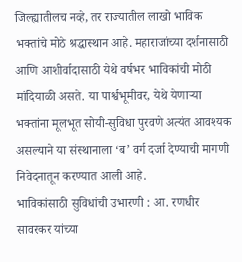जिल्ह्यातीलच नव्हे, तर राज्यातील लाखो भाविक भक्तांचे मोठे श्रद्धास्थान आहे. महाराजांच्या दर्शनासाठी आणि आशीर्वादासाठी येथे वर्षभर भाविकांची मोठी मांदियाळी असते. या पार्श्वभूमीवर, येथे येणाऱ्या भक्तांना मूलभूत सोयी-सुविधा पुरवणे अत्यंत आवश्यक असल्याने या संस्थानाला ‘ब’ वर्ग दर्जा देण्याची मागणी निवेदनातून करण्यात आली आहे.
भाविकांसाठी सुविधांची उभारणी : आ. रणधीर सावरकर यांच्या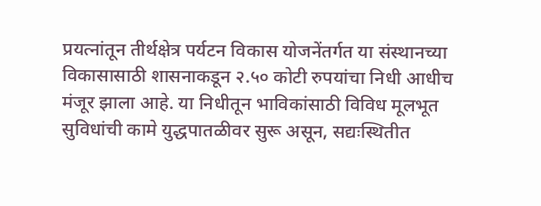प्रयत्नांतून तीर्थक्षेत्र पर्यटन विकास योजनेंतर्गत या संस्थानच्या विकासासाठी शासनाकडून २.५० कोटी रुपयांचा निधी आधीच मंजूर झाला आहे. या निधीतून भाविकांसाठी विविध मूलभूत सुविधांची कामे युद्धपातळीवर सुरू असून, सद्यःस्थितीत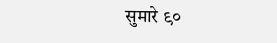सुमारे ९०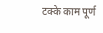टक्के काम पूर्ण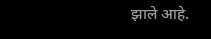झाले आहे.